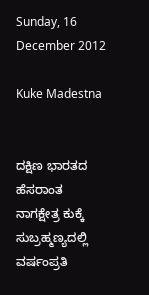Sunday, 16 December 2012

Kuke Madestna


ದಕ್ಷಿಣ ಭಾರತದ ಹೆಸರಾಂತ ನಾಗಕ್ಷೇತ್ರ ಕುಕ್ಕೆ ಸುಬ್ರಹ್ಮಣ್ಯದಲ್ಲಿ ವರ್ಷಂಪ್ರತಿ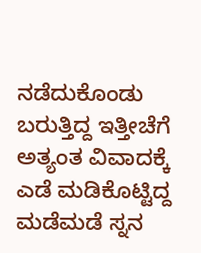ನಡೆದುಕೊಂಡು ಬರುತ್ತಿದ್ದ ಇತ್ತೀಚೆಗೆ ಅತ್ಯಂತ ವಿವಾದಕ್ಕೆ ಎಡೆ ಮಡಿಕೊಟ್ಟಿದ್ದ ಮಡೆಮಡೆ ಸ್ನನ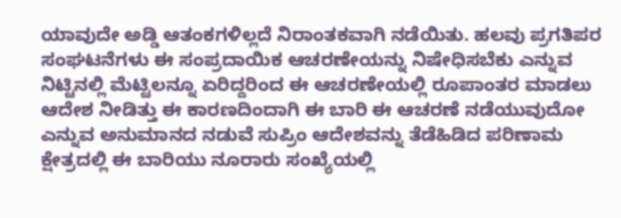ಯಾವುದೇ ಅಡ್ಡಿ ಆತಂಕಗಳಿಲ್ಲದೆ ನಿರಾಂತಕವಾಗಿ ನಡೆಯಿತು. ಹಲವು ಪ್ರಗತಿಪರ ಸಂಘಟನೆಗಳು ಈ ಸಂಪ್ರದಾಯಿಕ ಆಚರಣೇಯನ್ನು ನಿಷೇಧಿಸಬೆಕು ಎನ್ನುವ ನಿಟ್ಟಿನಲ್ಲಿ ಮೆಟ್ಟಿಲನ್ನೂ ಏರಿದ್ದರಿಂದ ಈ ಆಚರಣೇಯಲ್ಲಿ ರೂಪಾಂತರ ಮಾಡಲು ಆದೇಶ ನೀಡಿತ್ತು ಈ ಕಾರಣದಿಂದಾಗಿ ಈ ಬಾರಿ ಈ ಆಚರಣೆ ನಡೆಯುವುದೋ ಎನ್ನುವ ಅನುಮಾನದ ನಡುವೆ ಸುಪ್ರಿಂ ಆದೇಶವನ್ನು ತೆಡೆಹಿಡಿದ ಪರಿಣಾಮ ಕ್ಷೇತ್ರದಲ್ಲಿ ಈ ಬಾರಿಯು ನೂರಾರು ಸಂಖ್ಯೆಯಲ್ಲಿ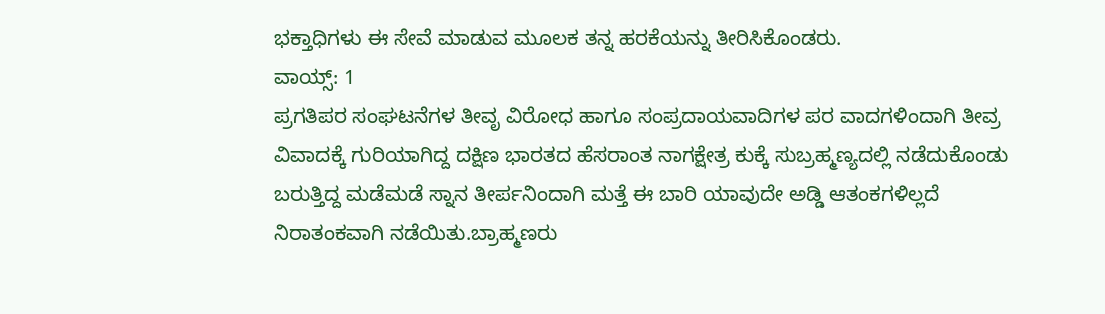ಭಕ್ತಾಧಿಗಳು ಈ ಸೇವೆ ಮಾಡುವ ಮೂಲಕ ತನ್ನ ಹರಕೆಯನ್ನು ತೀರಿಸಿಕೊಂಡರು.
ವಾಯ್ಸ್: 1
ಪ್ರಗತಿಪರ ಸಂಘಟನೆಗಳ ತೀವೃ ವಿರೋಧ ಹಾಗೂ ಸಂಪ್ರದಾಯವಾದಿಗಳ ಪರ ವಾದಗಳಿಂದಾಗಿ ತೀವ್ರ ವಿವಾದಕ್ಕೆ ಗುರಿಯಾಗಿದ್ದ ದಕ್ಷಿಣ ಭಾರತದ ಹೆಸರಾಂತ ನಾಗಕ್ಷೇತ್ರ ಕುಕ್ಕೆ ಸುಬ್ರಹ್ಮಣ್ಯದಲ್ಲಿ ನಡೆದುಕೊಂಡು ಬರುತ್ತಿದ್ದ ಮಡೆಮಡೆ ಸ್ನಾನ ತೀರ್ಪನಿಂದಾಗಿ ಮತ್ತೆ ಈ ಬಾರಿ ಯಾವುದೇ ಅಡ್ಡಿ ಆತಂಕಗಳಿಲ್ಲದೆ ನಿರಾತಂಕವಾಗಿ ನಡೆಯಿತು.ಬ್ರಾಹ್ಮಣರು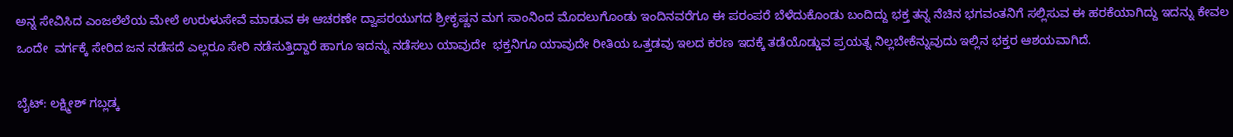ಅನ್ನ ಸೇವಿಸಿದ ಎಂಜಲೆಲೆಯ ಮೇಲೆ ಉರುಳುಸೇವೆ ಮಾಡುವ ಈ ಆಚರಣೇ ದ್ವಾಪರಯುಗದ ಶ್ರೀಕೃಷ್ಣನ ಮಗ ಸಾಂನಿಂದ ಮೊದಲುಗೊಂಡು ಇಂದಿನವರೆಗೂ ಈ ಪರಂಪರೆ ಬೆಳೆದುಕೊಂಡು ಬಂದಿದ್ದು ಭಕ್ತ ತನ್ನ ನೆಚಿನ ಭಗವಂತನಿಗೆ ಸಲ್ಲಿಸುವ ಈ ಹರಕೆಯಾಗಿದ್ದು ಇದನ್ನು ಕೇವಲ ಒಂದೇ  ವರ್ಗಕ್ಕೆ ಸೇರಿದ ಜನ ನಡೆಸದೆ ಎಲ್ಲರೂ ಸೇರಿ ನಡೆಸುತ್ತಿದ್ದಾರೆ ಹಾಗೂ ಇದನ್ನು ನಡೆಸಲು ಯಾವುದೇ  ಭಕ್ತನಿಗೂ ಯಾವುದೇ ರೀತಿಯ ಒತ್ತಡವು ಇಲದ ಕರಣ ಇದಕ್ಕೆ ತಡೆಯೊಡ್ಡುವ ಪ್ರಯತ್ನ ನಿಲ್ಲಬೇಕೆನ್ನುವುದು ಇಲ್ಲಿನ ಭಕ್ತರ ಆಶಯವಾಗಿದೆ.

ಬೈಟ್: ಲಕ್ಷ್ಮೀಶ್ ಗಬ್ಲಡ್ಕ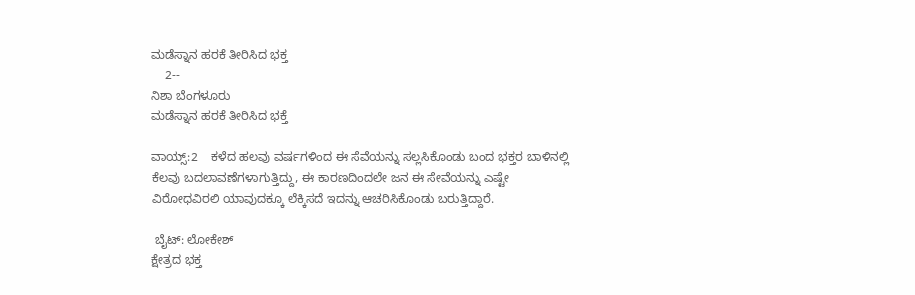ಮಡೆಸ್ನಾನ ಹರಕೆ ತೀರಿಸಿದ ಭಕ್ತ
    2--
ನಿಶಾ ಬೆಂಗಳೂರು
ಮಡೆಸ್ನಾನ ಹರಕೆ ತೀರಿಸಿದ ಭಕ್ತೆ

ವಾಯ್ಸ್:2    ಕಳೆದ ಹಲವು ವರ್ಷಗಳಿಂದ ಈ ಸೆವೆಯನ್ನು ಸಲ್ಲಸಿಕೊಂಡು ಬಂದ ಭಕ್ತರ ಬಾಳಿನಲ್ಲಿ ಕೆಲವು ಬದಲಾವಣೆಗಳಾಗುತ್ತಿದ್ದು, ಈ ಕಾರಣದಿಂದಲೇ ಜನ ಈ ಸೇವೆಯನ್ನು ಎಷ್ಟೇ ವಿರೋಧವಿರಲಿ ಯಾವುದಕ್ಕೂ ಲೆಕ್ಕಿಸದೆ ಇದನ್ನು ಆಚರಿಸಿಕೊಂಡು ಬರುತ್ತಿದ್ದಾರೆ.

 ಬೈಟ್: ಲೋಕೇಶ್
ಕ್ಷೇತ್ರದ ಭಕ್ತ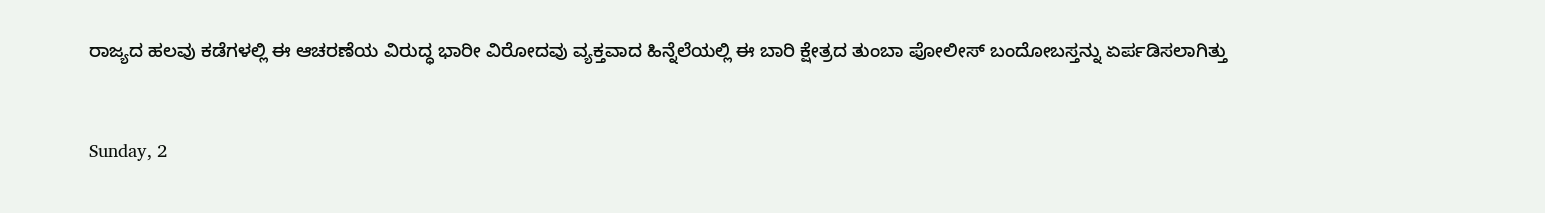ರಾಜ್ಯದ ಹಲವು ಕಡೆಗಳಲ್ಲಿ ಈ ಆಚರಣೆಯ ವಿರುದ್ಧ ಭಾರೀ ವಿರೋದವು ವ್ಯಕ್ತವಾದ ಹಿನ್ನೆಲೆಯಲ್ಲಿ ಈ ಬಾರಿ ಕ್ಷೇತ್ರದ ತುಂಬಾ ಪೋಲೀಸ್ ಬಂದೋಬಸ್ತನ್ನು ಏರ್ಪಡಿಸಲಾಗಿತ್ತು



Sunday, 2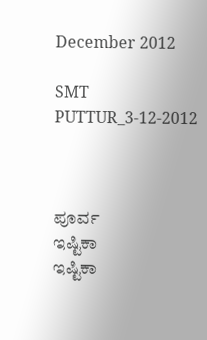December 2012

SMT PUTTUR_3-12-2012



ಪೂರ್ವ
ಇಷ್ಟಿಕಾ
ಇಷ್ಟಿಕಾ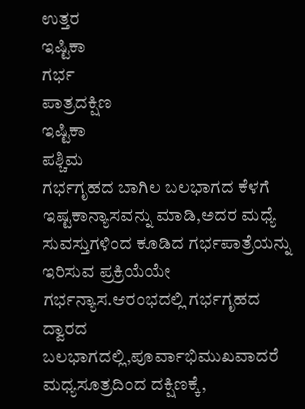ಉತ್ತರ
ಇಷ್ಟಿಕಾ
ಗರ್ಭ
ಪಾತ್ರದಕ್ಷಿಣ
ಇಷ್ಟಿಕಾ
ಪಶ್ಚಿಮ
ಗರ್ಭಗೃಹದ ಬಾಗಿಲ ಬಲಭಾಗದ ಕೆಳಗೆ ಇಷ್ಟಕಾನ್ಯಾಸವನ್ನು ಮಾಡಿ,ಅದರ ಮಧ್ಯೆ ಸುವಸ್ತುಗಳಿಂದ ಕೂಡಿದ ಗರ್ಭಪಾತ್ರೆಯನ್ನು ಇರಿಸುವ ಪ್ರಕ್ರಿಯೆಯೇ ಗರ್ಭನ್ಯಾಸ.ಆರಂಭದಲ್ಲಿ ಗರ್ಭಗೃಹದ ದ್ವಾರದ ಬಲಭಾಗದಲ್ಲಿ,ಪೂರ್ವಾಭಿಮುಖವಾದರೆ ಮಧ್ಯಸೂತ್ರದಿಂದ ದಕ್ಷಿಣಕ್ಕೆ,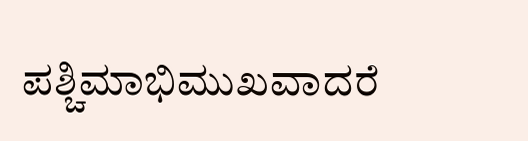ಪಶ್ಚಿಮಾಭಿಮುಖವಾದರೆ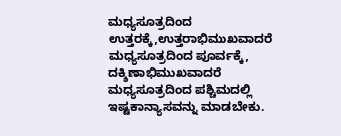ಮಧ್ಯಸೂತ್ರದಿಂದ ಉತ್ತರಕ್ಕೆ,ಉತ್ತರಾಭಿಮುಖವಾದರೆ ಮಧ್ಯಸೂತ್ರದಿಂದ ಪೂರ್ವಕ್ಕೆ, ದಕ್ಶಿಣಾಭಿಮುಖವಾದರೆ ಮಧ್ಯಸೂತ್ರದಿಂದ ಪಶ್ಚಿಮದಲ್ಲಿ ಇಷ್ಟಕಾನ್ಯಾಸವನ್ನು ಮಾಡಬೇಕು.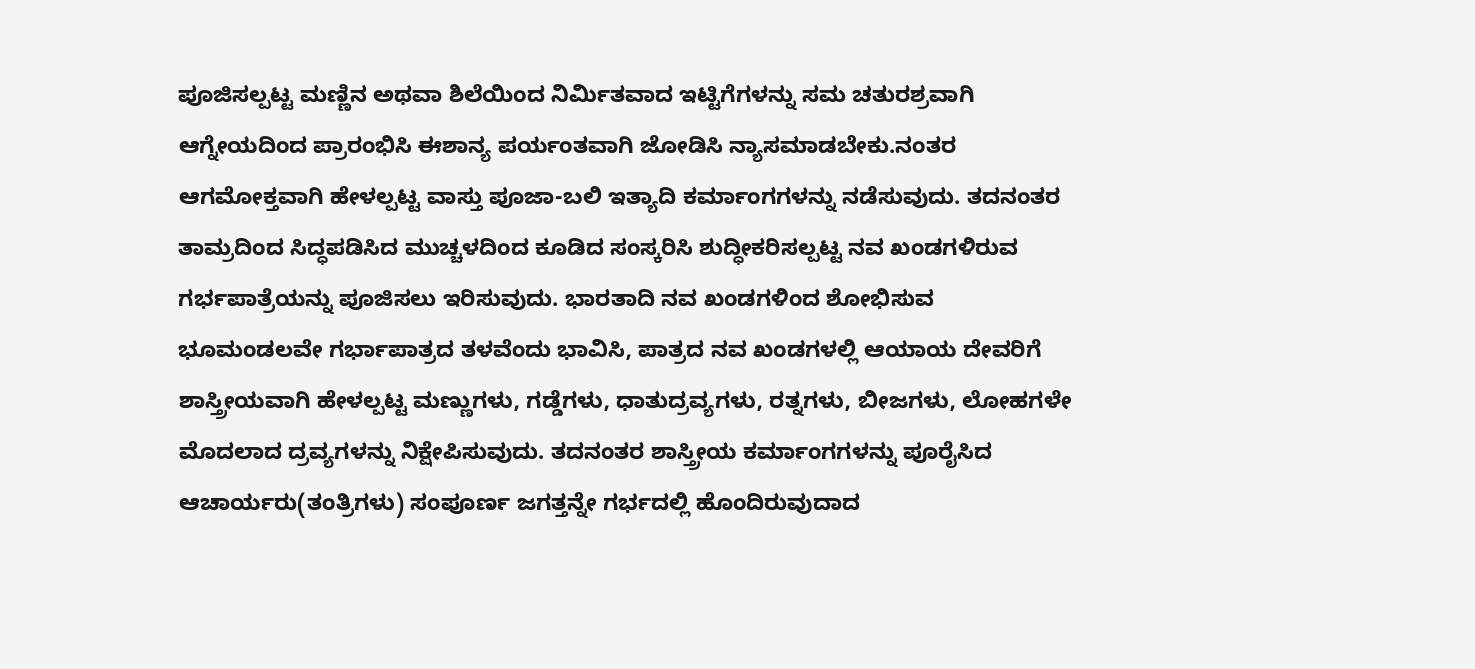ಪೂಜಿಸಲ್ಪಟ್ಟ ಮಣ್ಣಿನ ಅಥವಾ ಶಿಲೆಯಿಂದ ನಿರ್ಮಿತವಾದ ಇಟ್ಟಿಗೆಗಳನ್ನು ಸಮ ಚತುರಶ್ರವಾಗಿ ಆಗ್ನೇಯದಿಂದ ಪ್ರಾರಂಭಿಸಿ ಈಶಾನ್ಯ ಪರ್ಯಂತವಾಗಿ ಜೋಡಿಸಿ ನ್ಯಾಸಮಾಡಬೇಕು.ನಂತರ ಆಗಮೋಕ್ತವಾಗಿ ಹೇಳಲ್ಪಟ್ಟ ವಾಸ್ತು ಪೂಜಾ-ಬಲಿ ಇತ್ಯಾದಿ ಕರ್ಮಾಂಗಗಳನ್ನು ನಡೆಸುವುದು. ತದನಂತರ ತಾಮ್ರದಿಂದ ಸಿದ್ಧಪಡಿಸಿದ ಮುಚ್ಚಳದಿಂದ ಕೂಡಿದ ಸಂಸ್ಕರಿಸಿ ಶುದ್ಧೀಕರಿಸಲ್ಪಟ್ಟ ನವ ಖಂಡಗಳಿರುವ ಗರ್ಭಪಾತ್ರೆಯನ್ನು ಪೂಜಿಸಲು ಇರಿಸುವುದು. ಭಾರತಾದಿ ನವ ಖಂಡಗಳಿಂದ ಶೋಭಿಸುವ ಭೂಮಂಡಲವೇ ಗರ್ಭಾಪಾತ್ರದ ತಳವೆಂದು ಭಾವಿಸಿ, ಪಾತ್ರದ ನವ ಖಂಡಗಳಲ್ಲಿ ಆಯಾಯ ದೇವರಿಗೆ ಶಾಸ್ತ್ರೀಯವಾಗಿ ಹೇಳಲ್ಪಟ್ಟ ಮಣ್ಣುಗಳು, ಗಡ್ಡೆಗಳು, ಧಾತುದ್ರವ್ಯಗಳು, ರತ್ನಗಳು, ಬೀಜಗಳು, ಲೋಹಗಳೇ ಮೊದಲಾದ ದ್ರವ್ಯಗಳನ್ನು ನಿಕ್ಷೇಪಿಸುವುದು. ತದನಂತರ ಶಾಸ್ತ್ರೀಯ ಕರ್ಮಾಂಗಗಳನ್ನು ಪೂರೈಸಿದ ಆಚಾರ್ಯರು(ತಂತ್ರಿಗಳು) ಸಂಪೂರ್ಣ ಜಗತ್ತನ್ನೇ ಗರ್ಭದಲ್ಲಿ ಹೊಂದಿರುವುದಾದ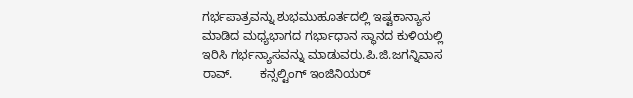ಗರ್ಭಪಾತ್ರವನ್ನು ಶುಭಮುಹೂರ್ತದಲ್ಲಿ ಇಷ್ಟಕಾನ್ಯಾಸ ಮಾಡಿದ ಮಧ್ಯಭಾಗದ ಗರ್ಭಾಧಾನ ಸ್ಥಾನದ ಕುಳಿಯಲ್ಲಿ ಇರಿಸಿ ಗರ್ಭನ್ಯಾಸವನ್ನು ಮಾಡುವರು.ಪಿ.ಜಿ.ಜಗನ್ನಿವಾಸ ರಾವ್.        ಕನ್ಸಲ್ಟಿಂಗ್ ಇಂಜಿನಿಯರ್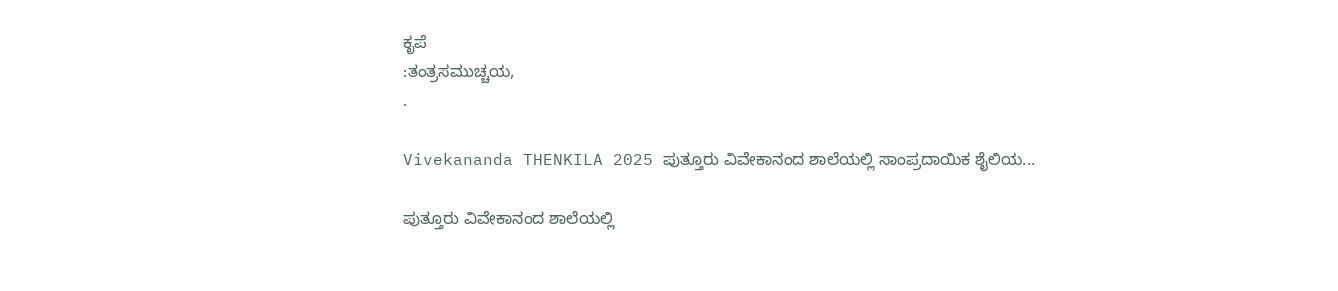ಕೃಪೆ
:ತಂತ್ರಸಮುಚ್ಚಯ,
.

Vivekananda THENKILA 2025 ಪುತ್ತೂರು ವಿವೇಕಾನಂದ ಶಾಲೆಯಲ್ಲಿ ಸಾಂಪ್ರದಾಯಿಕ ಶೈಲಿಯ...

ಪುತ್ತೂರು ವಿವೇಕಾನಂದ ಶಾಲೆಯಲ್ಲಿ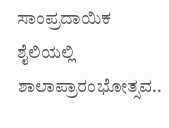ಸಾಂಪ್ರದಾಯಿಕ ಶೈಲಿಯಲ್ಲಿ  ಶಾಲಾಪ್ರಾರಂಭೋತ್ಸವ..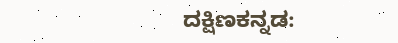ದಕ್ಷಿಣಕನ್ನಡ: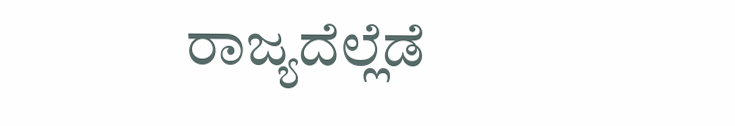ರಾಜ್ಯದೆಲ್ಲೆಡೆ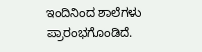ಇಂದಿನಿಂದ ಶಾಲೆಗಳು ಪ್ರಾರಂಭಗೊಂಡಿದೆ.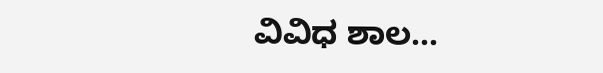ವಿವಿಧ ಶಾಲ...